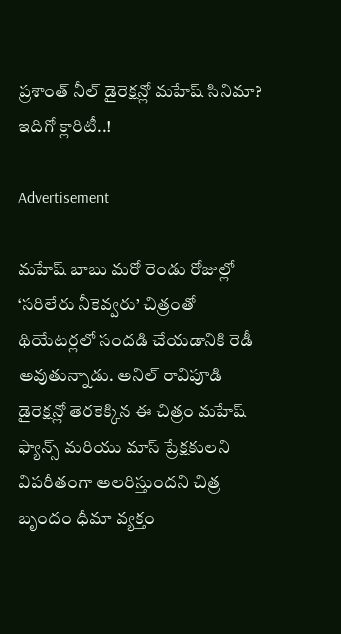ప్రశాంత్ నీల్ డైరెక్షన్లో మహేష్ సినిమా? ఇదిగో క్లారిటీ..!

Advertisement

మహేష్ బాబు మరో రెండు రోజుల్లో ‘సరిలేరు నీకెవ్వరు’ చిత్రంతో థియేటర్లలో సందడి చేయడానికి రెడీ అవుతున్నాడు. అనిల్ రావిపూడి డైరెక్షన్లో తెరకెక్కిన ఈ చిత్రం మహేష్ ఫ్యాన్స్ మరియు మాస్ ప్రేక్షకులని విపరీతంగా అలరిస్తుందని చిత్ర బృందం ధీమా వ్యక్తం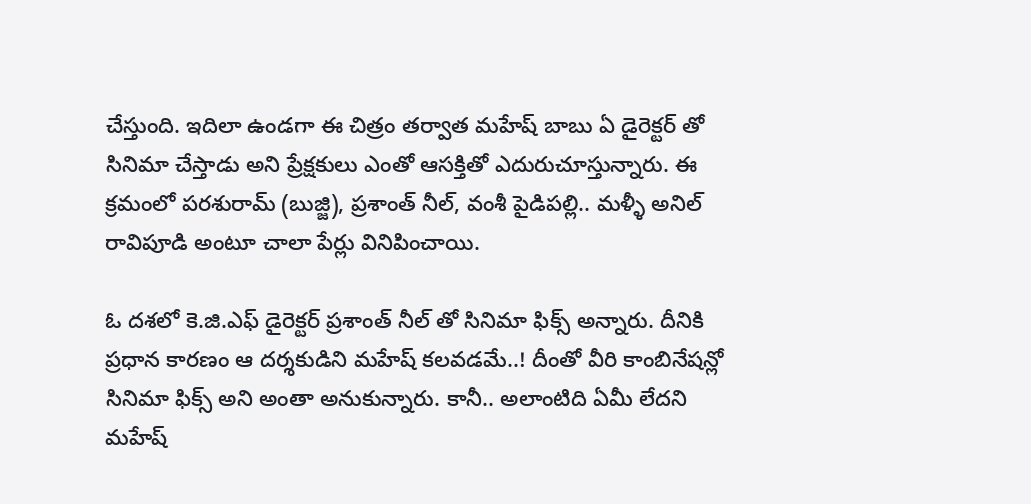చేస్తుంది. ఇదిలా ఉండగా ఈ చిత్రం తర్వాత మహేష్ బాబు ఏ డైరెక్టర్ తో సినిమా చేస్తాడు అని ప్రేక్షకులు ఎంతో ఆసక్తితో ఎదురుచూస్తున్నారు. ఈ క్రమంలో పరశురామ్ (బుజ్జి), ప్రశాంత్ నీల్, వంశీ పైడిపల్లి.. మళ్ళీ అనిల్ రావిపూడి అంటూ చాలా పేర్లు వినిపించాయి.

ఓ దశలో కె.జి.ఎఫ్ డైరెక్టర్ ప్రశాంత్ నీల్ తో సినిమా ఫిక్స్ అన్నారు. దీనికి ప్రధాన కారణం ఆ దర్శకుడిని మహేష్ కలవడమే..! దీంతో వీరి కాంబినేషన్లో సినిమా ఫిక్స్ అని అంతా అనుకున్నారు. కానీ.. అలాంటిది ఏమీ లేదని మహేష్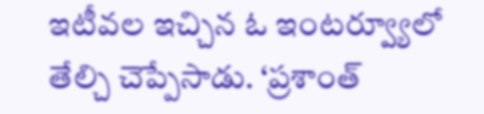ఇటీవల ఇచ్చిన ఓ ఇంటర్వ్యూలో తేల్చి చెప్పేసాడు. ‘ప్రశాంత్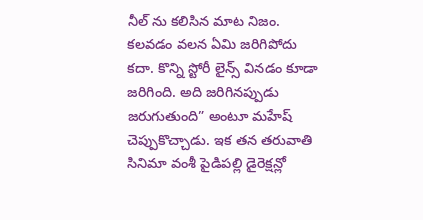నీల్ ను కలిసిన మాట నిజం. కలవడం వలన ఏమి జరిగిపోదు కదా. కొన్ని స్టోరీ లైన్స్ వినడం కూడా జరిగింది. అది జరిగినప్పుడు జరుగుతుంది” అంటూ మహేష్ చెప్పుకొచ్చాడు. ఇక తన తరువాతి సినిమా వంశీ పైడిపల్లి డైరెక్షన్లో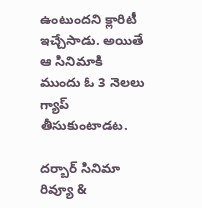ఉంటుందని క్లారిటీ ఇచ్చేసాడు. అయితే ఆ సినిమాకి ముందు ఓ 3 నెలలు గ్యాప్ తీసుకుంటాడట.

దర్బార్ సినిమా రివ్యూ &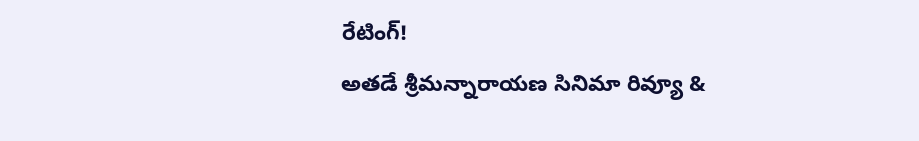రేటింగ్!
అతడే శ్రీమన్నారాయణ సినిమా రివ్యూ &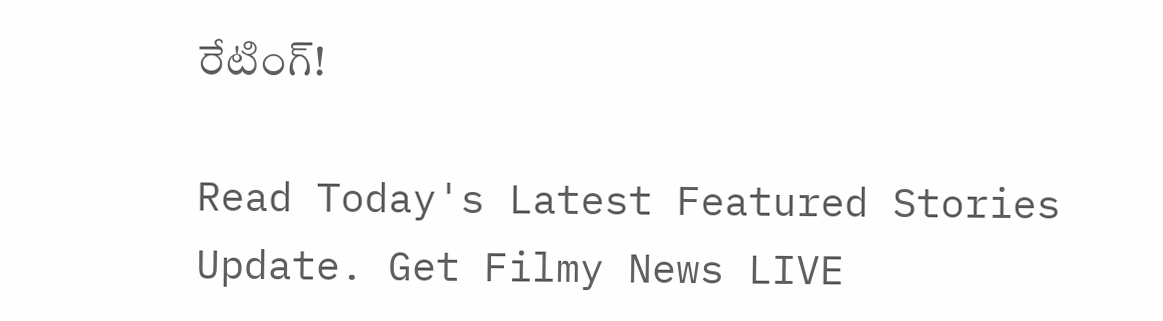రేటింగ్!

Read Today's Latest Featured Stories Update. Get Filmy News LIVE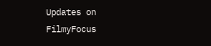Updates on FilmyFocus